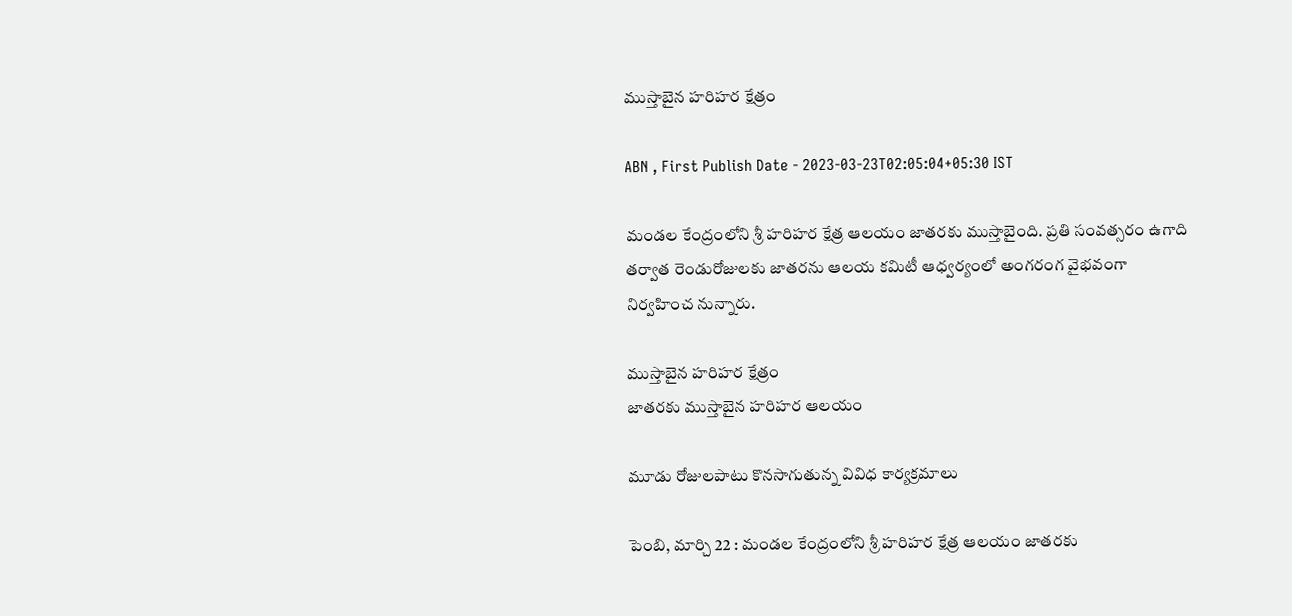ముస్తాబైన హరిహర క్షేత్రం

ABN , First Publish Date - 2023-03-23T02:05:04+05:30 IST

మండల కేంద్రంలోని శ్రీ హరిహర క్షేత్ర ఆలయం జాతరకు ముస్తాబైంది. ప్రతి సంవత్సరం ఉగాది తర్వాత రెండురోజులకు జాతరను ఆలయ కమిటీ ఆధ్వర్యంలో అంగరంగ వైభవంగా నిర్వహించ నున్నారు.

ముస్తాబైన హరిహర క్షేత్రం
జాతరకు ముస్తాబైన హరిహర ఆలయం

మూడు రోజులపాటు కొనసాగుతున్న వివిధ కార్యక్రమాలు

పెంబి, మార్చి 22 : మండల కేంద్రంలోని శ్రీ హరిహర క్షేత్ర ఆలయం జాతరకు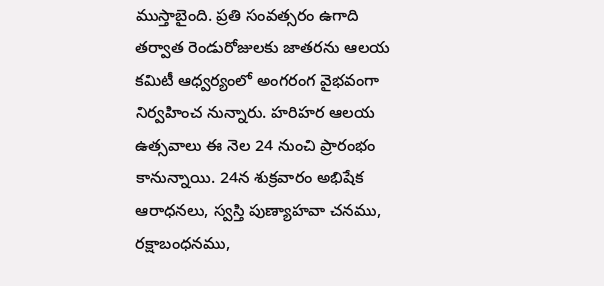ముస్తాబైంది. ప్రతి సంవత్సరం ఉగాది తర్వాత రెండురోజులకు జాతరను ఆలయ కమిటీ ఆధ్వర్యంలో అంగరంగ వైభవంగా నిర్వహించ నున్నారు. హరిహర ఆలయ ఉత్సవాలు ఈ నెల 24 నుంచి ప్రారంభం కానున్నాయి. 24న శుక్రవారం అభిషేక ఆరాధనలు, స్వస్తి పుణ్యాహవా చనము, రక్షాబంధనము,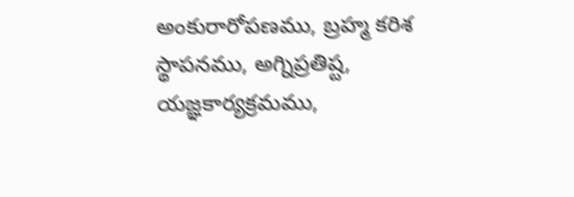అంకురారోపణము, బ్రహ్మ కరిశ స్థాపనము, అగ్నిప్రతిష్ట, యజ్ఞకార్యక్రమము,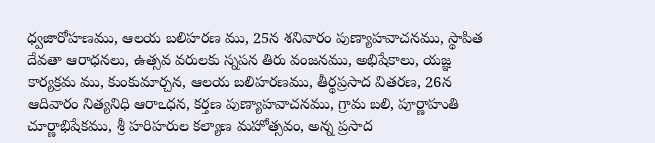ధ్వజారోహణము, ఆలయ బలిహరణ ము, 25న శనివారం పుణ్యాహవాచనము, స్థాపిత దేవతా ఆరాధనలు, ఉత్సవ వరులకు స్నపన తిరు వంజనము, అభిషేకాలు, యజ్ఞ కార్యక్రమ ము, కుంకుమార్చన, ఆలయ బలిహరణము, తీర్థప్రసాద వితరణ, 26న ఆదివారం నిత్యనిధి ఆరాఽధన, కర్తణ పుణ్యాహవాచనము, గ్రామ బలి, పూర్ణాహుతి చూర్ణాభిషేకము, శ్రీ హరిహరుల కల్యాణ మహోత్సవం, అన్న ప్రసాద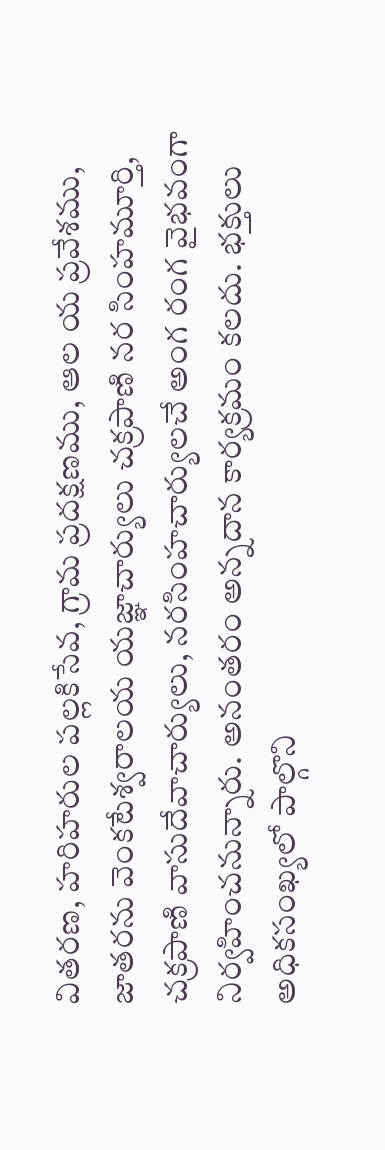వితరణ, హరిహరుల పల్లకిసేవ, గ్రామ ప్రదక్షణము, ఆల య ప్రవేశము, జాతరను వెంకటేశ్వరాలయ యజ్ఞాచార్యులు చక్రపాణి నర సింహమూర్తి, చక్రపాణి వాసుదేవాచార్యులు, నరసింహచార్యులచే అంగ రంగ వైభవంగా నిర్వహించనున్నారు. అనంతరం అన్నదాన కార్యక్రమం కలదు. భక్తులు అధికసంఖ్యలో పాల్గొని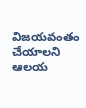విజయవంతం చేయాలని ఆలయ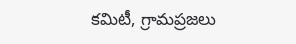కమిటీ, గ్రామప్రజలు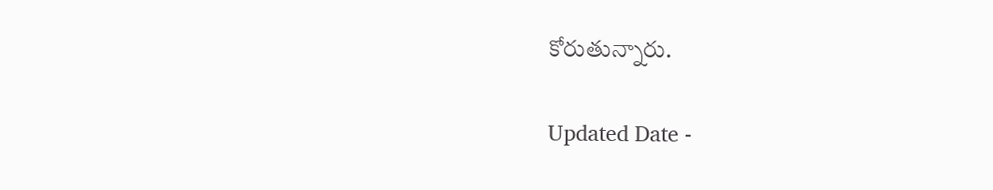కోరుతున్నారు.

Updated Date -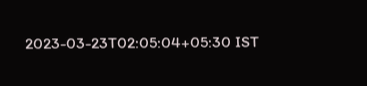2023-03-23T02:05:04+05:30 IST